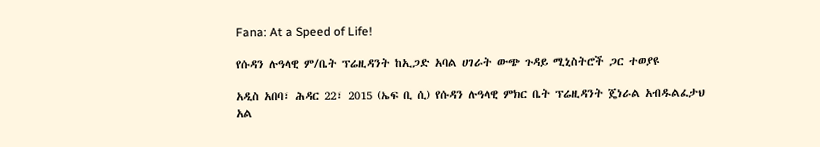Fana: At a Speed of Life!

የሱዳን ሉዓላዊ ም/ቤት ፕሬዚዳንት ከኢጋድ አባል ሀገራት ውጭ ጉዳይ ሚኒስትሮች ጋር ተወያዩ

አዲስ አበባ፣ ሕዳር 22፣ 2015 (ኤፍ ቢ ሲ) የሱዳን ሉዓላዊ ምክር ቤት ፕሬዚዳንት ጄነራል አብዱልፈታህ አል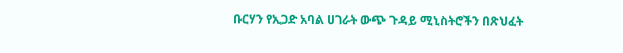ቡርሃን የኢጋድ አባል ሀገራት ውጭ ጉዳይ ሚኒስትሮችን በጽህፈት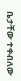ቤታቸው ተቀብለው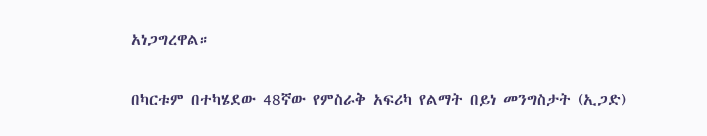አነጋግረዋል።

በካርቱም በተካሄደው 48ኛው የምስራቅ አፍሪካ የልማት በይነ መንግስታት (ኢጋድ)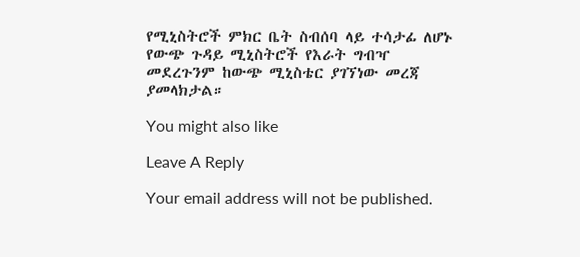የሚኒስትሮች ምክር ቤት ስብሰባ ላይ ተሳታፊ ለሆኑ የውጭ ጉዳይ ሚኒስትሮች የእራት ግብዣ መደረጉንም ከውጭ ሚኒስቴር ያገኘነው መረጃ ያመላክታል።

You might also like

Leave A Reply

Your email address will not be published.